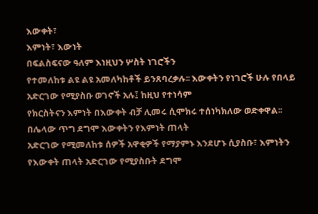እውቀት፣
እምነት፣ እውነት
በፍልስፍናው ዓለም እነዚህን ሦስት ነገሮችን
የተመለከቱ ልዩ ልዩ አመለካከቶች ይንጸባረቃሉ፡፡ እውቀትን የነገሮች ሁሉ የበላይ አድርገው የሚያስቡ ወገኖች አሉ፤ ከዚህ የተነሳም
የክርስትናን እምነት በእውቀት ብቻ ሊመሩ ሲሞክሩ ተሰነካክለው ወድቀዋል፡፡
በሌላው ጥግ ደግሞ እውቀትን የእምነት ጠላት
አድርገው የሚመለከቱ ሰዎች አዋቂዎች የማያምኑ እንደሆኑ ሲያስቡ፣ እምነትን የእውቀት ጠላት አድርገው የሚያስቡት ደግሞ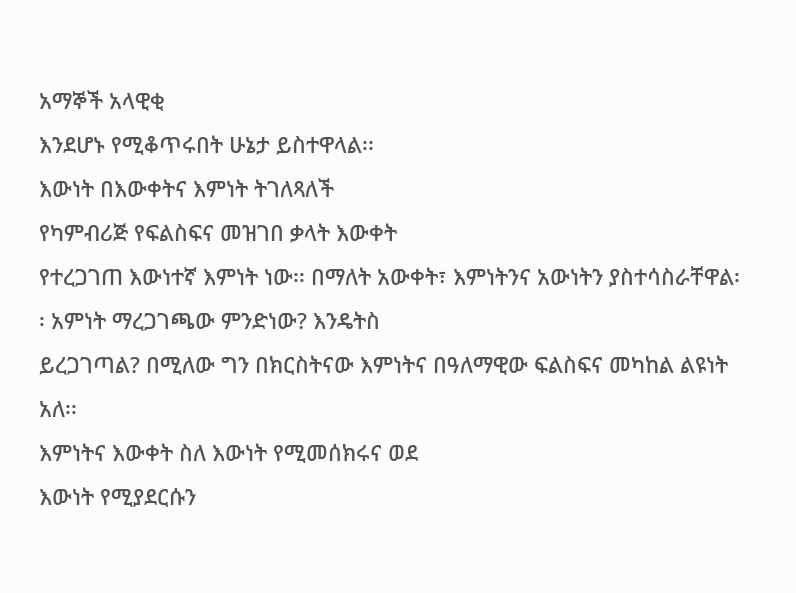አማኞች አላዊቂ
እንደሆኑ የሚቆጥሩበት ሁኔታ ይስተዋላል፡፡
እውነት በእውቀትና እምነት ትገለጻለች
የካምብሪጅ የፍልስፍና መዝገበ ቃላት እውቀት
የተረጋገጠ እውነተኛ እምነት ነው፡፡ በማለት አውቀት፣ እምነትንና አውነትን ያስተሳስራቸዋል፡፡ አምነት ማረጋገጫው ምንድነው? እንዴትስ
ይረጋገጣል? በሚለው ግን በክርስትናው እምነትና በዓለማዊው ፍልስፍና መካከል ልዩነት አለ፡፡
እምነትና እውቀት ስለ እውነት የሚመሰክሩና ወደ
እውነት የሚያደርሱን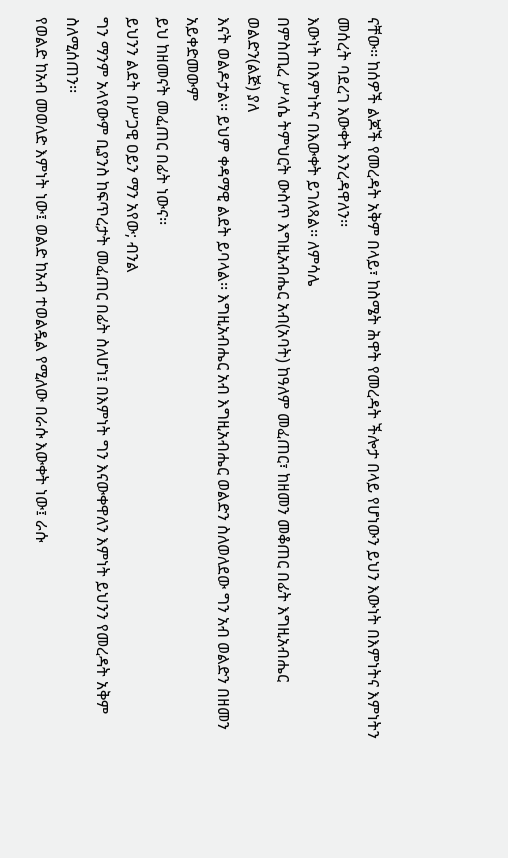ናቸው፡፡ ከሰዎች ልጆች የመረዳት አቅም በላይ፣ ከስሜት ሕዋት የመረዳት ችሎታ በላይ የሆነውን ይህን እውነት በእምነትና እምነትን መሰረት ባደረገ እውቀት እንረዳዋለን፡፡
እውነት በእምነትና በእውቀት ይገለጻል፡፡ ለምሳሌ
በምስጢረ ሥላሴ ትምህርት ውስጥ እግዚአብሔር አብ(አባት) ከዓለም መፈጠር፣ ከዘመን መቆጠር በፊት እግዚአብሔር ወልድን(ልጅ) ያለ
እናት ወልዶታል፡፡ ይህም ቀዳማዊ ልደት ይባላል፡፡ እግዚአብሔር አብ እግዚአብሔር ወልድን ስለወለደው ግን አብ ወልድን በዘመን አይቀድመውም
ይህ ከዘመናት መፈጠር በፊት ነውና፡፡
ይህንን ልደት በሥጋዊ ዐይን ማን አየው; ብንል
ግን ማንም አላየውም ቢያንስ ከፍጥረታት መፈጠር በፊት ስለሆነ፤ በእምነት ግን እናውቀዋለን እምነት ይህንን የመረዳት አቅም ስለሚሰጠን፡፡
የወልድ ከአብ መወለድ እምነት ነው፤ ወልድ ከአብ ተወልዷል የሚለው በራሱ እውቀት ነው፤ ራሱ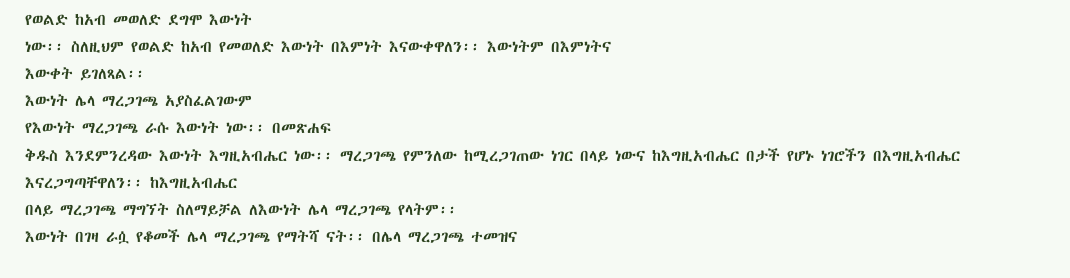የወልድ ከአብ መወለድ ደግሞ እውነት
ነው፡፡ ስለዚህም የወልድ ከአብ የመወለድ እውነት በእምነት እናውቀዋለን፡፡ እውነትም በእምነትና
እውቀት ይገለጻል፡፡
እውነት ሌላ ማረጋገጫ አያስፈልገውም
የእውነት ማረጋገጫ ራሱ እውነት ነው፡፡ በመጽሐፍ
ቅዱስ እንደምንረዳው እውነት እግዚአብሔር ነው፡፡ ማረጋገጫ የምንለው ከሚረጋገጠው ነገር በላይ ነውና ከእግዚአብሔር በታች የሆኑ ነገሮችን በእግዚአብሔር እናረጋግጣቸዋለን፡፡ ከእግዚአብሔር
በላይ ማረጋገጫ ማግኘት ስለማይቻል ለእውነት ሌላ ማረጋገጫ የላትም፡፡
እውነት በገዛ ራሷ የቆመች ሌላ ማረጋገጫ የማትሻ ናት፡፡ በሌላ ማረጋገጫ ተመዝና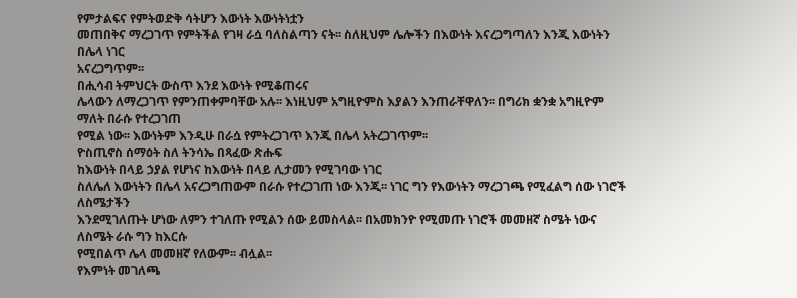የምታልፍና የምትወድቅ ሳትሆን እውነት እውነትነቷን
መጠበቅና ማረጋገጥ የምትችል የገዛ ራሷ ባለስልጣን ናት፡፡ ስለዚህም ሌሎችን በእውነት እናረጋግጣለን እንጂ እውነትን በሌላ ነገር
አናረጋግጥም፡፡
በሒሳብ ትምህርት ውስጥ እንደ እውነት የሚቆጠሩና
ሌላውን ለማረጋገጥ የምንጠቀምባቸው አሉ፡፡ እነዚህም አግዚዮምስ እያልን እንጠራቸዋለን፡፡ በግሪክ ቋንቋ አግዚዮም ማለት በራሱ የተረጋገጠ
የሚል ነው፡፡ እውነትም እንዲሁ በራሷ የምትረጋገጥ እንጂ በሌላ አትረጋገጥም፡፡
ዮስጢኖስ ሰማዕት ስለ ትንሳኤ በጻፈው ጽሑፍ
ከእውነት በላይ ኃያል የሆነና ከእውነት በላይ ሊታመን የሚገባው ነገር
ስለሌለ እውነትን በሌላ አናረጋግጠውም በራሱ የተረጋገጠ ነው እንጂ፡፡ ነገር ግን የእውነትን ማረጋገጫ የሚፈልግ ሰው ነገሮች ለስሜታችን
እንደሚገለጡት ሆነው ለምን ተገለጡ የሚልን ሰው ይመስላል፡፡ በአመክንዮ የሚመጡ ነገሮች መመዘኛ ስሜት ነውና ለስሜት ራሱ ግን ከእርሱ
የሚበልጥ ሌላ መመዘኛ የለውም፡፡ ብሏል፡፡
የእምነት መገለጫ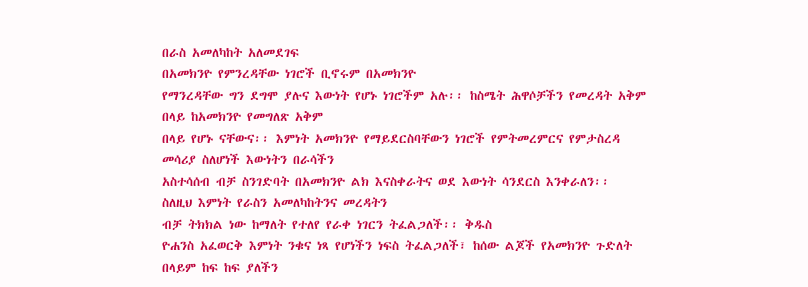በራስ አመለካከት አለመደገፍ
በአመክንዮ የምንረዳቸው ነገሮች ቢኖሩም በአመክንዮ
የማንረዳቸው ግን ደግሞ ያሉና እውነት የሆኑ ነገሮችም አሉ፡፡ ከስሜት ሕዋሶቻችን የመረዳት አቅም በላይ ከአመክንዮ የመግለጽ አቅም
በላይ የሆኑ ናቸውና፡፡ እምነት አመክንዮ የማይደርስባቸውን ነገሮች የምትመረምርና የምታስረዳ መሳሪያ ስለሆነች እውነትን በራሳችን
አስተሳሰብ ብቻ ስንገድባት በአመክንዮ ልክ እናስቀራትና ወደ እውነት ሳንደርስ እንቀራለን፡፡
ስለዚህ እምነት የራስን አመለካከትንና መረዳትን
ብቻ ትክክል ነው ከማለት የተለየ የራቀ ነገርን ትፈልጋለች፡፡ ቅዱስ
ዮሐንስ አፈወርቅ እምነት ንቁና ነጻ የሆነችን ነፍስ ትፈልጋለች፣ ከሰው ልጆች የአመክንዮ ጉድለት በላይም ከፍ ከፍ ያለችን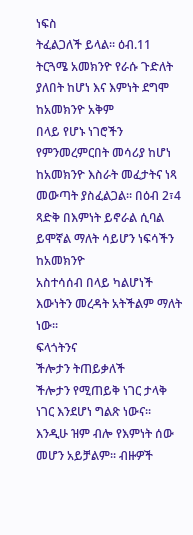ነፍስ
ትፈልጋለች ይላል፡፡ ዕብ.11 ትርጓሜ አመክንዮ የራሱ ጉድለት ያለበት ከሆነ እና እምነት ደግሞ ከአመክንዮ አቅም
በላይ የሆኑ ነገሮችን የምንመረምርበት መሳሪያ ከሆነ ከአመክንዮ እስራት መፈታትና ነጻ መውጣት ያስፈልጋል፡፡ በዕብ 2፣4 ጻድቅ በእምነት ይኖራል ሲባል ይሞኛል ማለት ሳይሆን ነፍሳችን ከአመክንዮ
አስተሳሰብ በላይ ካልሆነች እውነትን መረዳት አትችልም ማለት ነው፡፡
ፍላጎትንና
ችሎታን ትጠይቃለች
ችሎታን የሚጠይቅ ነገር ታላቅ ነገር እንደሆነ ግልጽ ነውና፡፡ እንዲሁ ዝም ብሎ የእምነት ሰው መሆን አይቻልም፡፡ ብዙዎች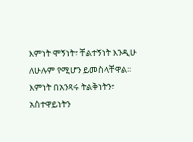እምነት ሞኝነት፣ ቸልተኝነት እንዲሁ ለሁሉም የሚሆን ይመስላቸዋል፡፡
እምነት በአንጻሩ ትልቅነትን፣ አስተዋይነትን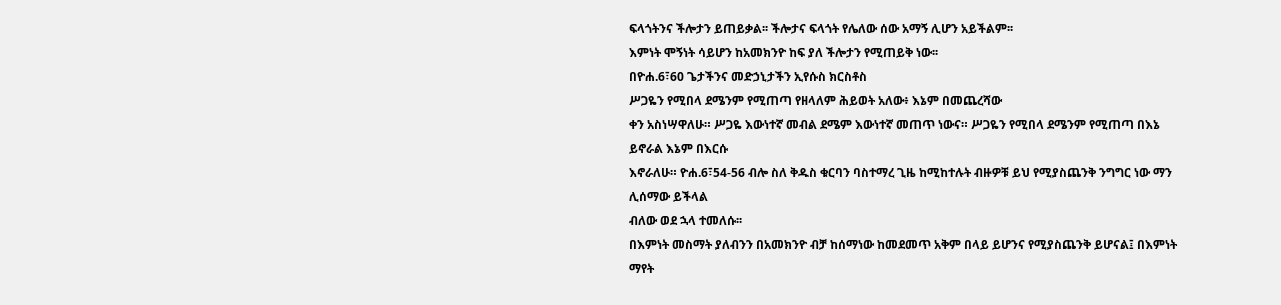ፍላጎትንና ችሎታን ይጠይቃል፡፡ ችሎታና ፍላጎት የሌለው ሰው አማኝ ሊሆን አይችልም፡፡
እምነት ሞኝነት ሳይሆን ከአመክንዮ ከፍ ያለ ችሎታን የሚጠይቅ ነው፡፡
በዮሐ.6፣60 ጌታችንና መድኃኒታችን ኢየሱስ ክርስቶስ
ሥጋዬን የሚበላ ደሜንም የሚጠጣ የዘላለም ሕይወት አለው፥ እኔም በመጨረሻው
ቀን አስነሣዋለሁ። ሥጋዬ እውነተኛ መብል ደሜም እውነተኛ መጠጥ ነውና። ሥጋዬን የሚበላ ደሜንም የሚጠጣ በእኔ ይኖራል እኔም በእርሱ
እኖራለሁ። ዮሐ.6፣54-56 ብሎ ስለ ቅዱስ ቁርባን ባስተማረ ጊዜ ከሚከተሉት ብዙዎቹ ይህ የሚያስጨንቅ ንግግር ነው ማን ሊሰማው ይችላል
ብለው ወደ ኋላ ተመለሱ፡፡
በእምነት መስማት ያለብንን በአመክንዮ ብቻ ከሰማነው ከመደመጥ አቅም በላይ ይሆንና የሚያስጨንቅ ይሆናል፤ በእምነት ማየት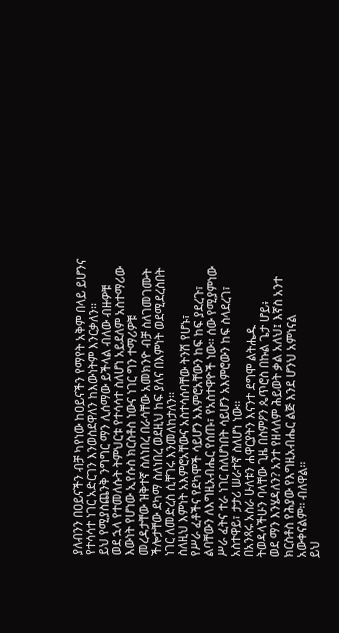ያለብንን በዐይናችን ብቻ ካየነው ከዐይናችን የማየት አቅም በላይ ይሆንና የተሳሳተ ነገር አድርገን እንወስደዋለን ከእውነትም እንርቃለን፡፡
ይህ የሚያስጨንቅ ንግግር ማን ሊሰማው ይችላል ብለው ብዙዎቹ
ወደ ኋላ የተመለሱት ትምህርቱ የተሳሳተ ስለሆነ አይደለም አስተማሪው እውነት የሆነው ኢየሱስ ክርስቶስ ነውና ነገር ግን ተማሪዎቹ
መረዳታቸው ዝቅተኛ ስለነበረ በራሳቸው አመክንዮ ብቻ ስለገመገሙት ችሎታቸው ደካማ ስለነበረ ወደዚህ ከፍ ያለና በእምነት ወደሚደረስበት
ነገር ለመድረስ ሲቸገሩ እንመለከታለን፡፡
ስለዚህ እምነት አእምሮአቸውና አስተሳሰባቸው ትንሽ የሆኑ፣
የሥራ ፈቶችና የደካሞች ሳይሆን አእምሮአቸውን ከፍ ከፍ ያደረጉ፣ ልባቸውን ለእግዚአብሔር የሰጡ፣ የአስተዋዮች ነው፡፡ ሰው የሚያምነው
ሥራ ፈትና ተራ ነገር ስለሆነበት ሳይሆን አእምሮውን ከፍ ስላደረገ፣ አስተዋይ፣ ታታሪ ሠራተኛ ስለሆነ ነው፡፡
በአንጻሩ አስራ ሁለቱን ሐዋርያትን እናንተ ደግሞ ልትሔዱ
ትወዳላችሁን ባላቸው ጊዜ በስምዖን ጴጥሮስ በኩል ጌታ ሆይ፥
ወደ ማን እንሄዳለን? አንተ የዘላለም ሕይወት ቃል አለህ፤ እኛስ አንተ ክርስቶስ የሕያው የእግዚአብሔር ልጅ እንደ ሆንህ አምነናል
አውቀናልም፡፡ ብለዋል፡፡
ይህ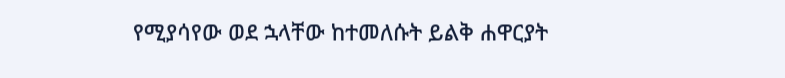የሚያሳየው ወደ ኋላቸው ከተመለሱት ይልቅ ሐዋርያት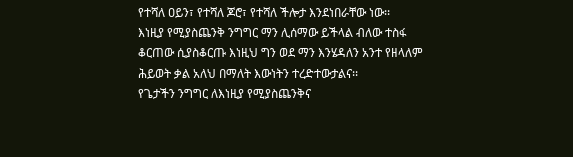የተሻለ ዐይን፣ የተሻለ ጆሮ፣ የተሻለ ችሎታ እንደነበራቸው ነው፡፡
እነዚያ የሚያስጨንቅ ንግግር ማን ሊሰማው ይችላል ብለው ተስፋ
ቆርጠው ሲያስቆርጡ እነዚህ ግን ወደ ማን እንሄዳለን አንተ የዘላለም
ሕይወት ቃል አለህ በማለት እውነትን ተረድተውታልና፡፡
የጌታችን ንግግር ለእነዚያ የሚያስጨንቅና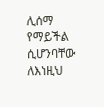ሊሰማ የማይችል ሲሆንባቸው ለእነዚህ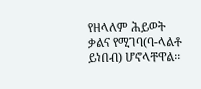የዘላለም ሕይወት ቃልና የሚገባ(ባ-ላልቶ
ይነበብ) ሆኖላቸዋል፡፡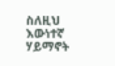ስለዚህ እውነተኛ ሃይማኖት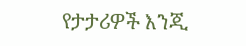የታታሪዎች እንጂ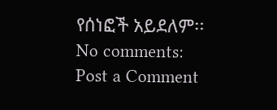የሰነፎች አይደለም፡፡
No comments:
Post a Comment